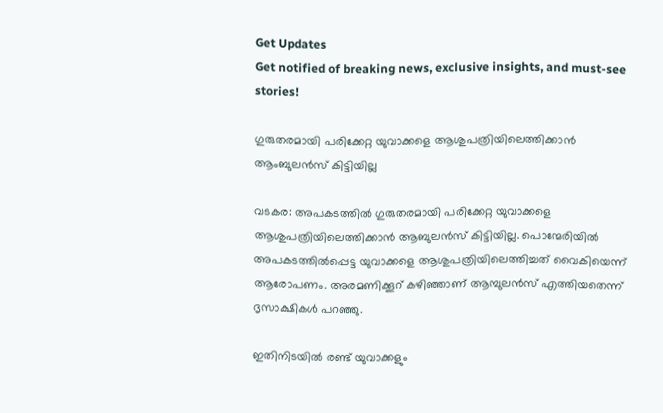Get Updates
Get notified of breaking news, exclusive insights, and must-see stories!

ഗുരുതരമായി പരിക്കേറ്റ യുവാക്കളെ ആശുപത്രിയിലെത്തിക്കാന്‍ ആംബുലന്‍സ് കിട്ടിയില്ല

വടകര: അപകടത്തില്‍ ഗുരുതരമായി പരിക്കേറ്റ യുവാക്കളെ ആശുപത്രിയിലെത്തിക്കാന്‍ ആബുലന്‍സ് കിട്ടിയില്ല. പൊന്മേരിയില്‍ അപകടത്തില്‍പ്പെട്ട യുവാക്കളെ ആശുപത്രിയിലെത്തിച്ചത് വൈകിയെന്ന് ആരോപണം. അരമണിക്കൂറ് കഴിഞ്ഞാണ് ആമ്പുലന്‍സ് എത്തിയതെന്ന് ദൃസാക്ഷികള്‍ പറഞ്ഞു.

ഇതിനിടയില്‍ രണ്ട് യുവാക്കളും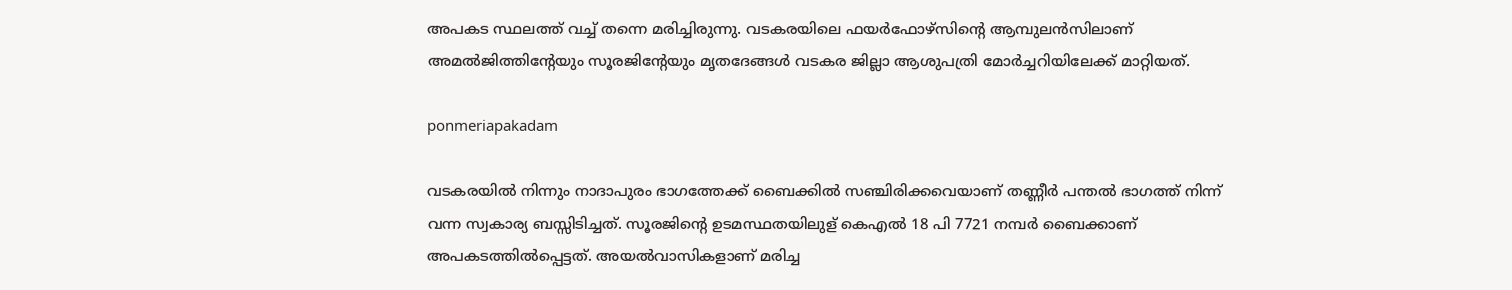അപകട സ്ഥലത്ത് വച്ച് തന്നെ മരിച്ചിരുന്നു. വടകരയിലെ ഫയര്‍ഫോഴ്‌സിന്റെ ആമ്പുലന്‍സിലാണ് അമല്‍ജിത്തിന്റേയും സൂരജിന്റേയും മൃതദേങ്ങള്‍ വടകര ജില്ലാ ആശുപത്രി മോര്‍ച്ചറിയിലേക്ക് മാറ്റിയത്.

ponmeriapakadam

വടകരയില്‍ നിന്നും നാദാപുരം ഭാഗത്തേക്ക് ബൈക്കില്‍ സഞ്ചിരിക്കവെയാണ് തണ്ണീര്‍ പന്തല്‍ ഭാഗത്ത് നിന്ന് വന്ന സ്വകാര്യ ബസ്സിടിച്ചത്. സൂരജിന്റെ ഉടമസ്ഥതയിലുള് കെഎല്‍ 18 പി 7721 നമ്പര്‍ ബൈക്കാണ് അപകടത്തില്‍പ്പെട്ടത്. അയല്‍വാസികളാണ് മരിച്ച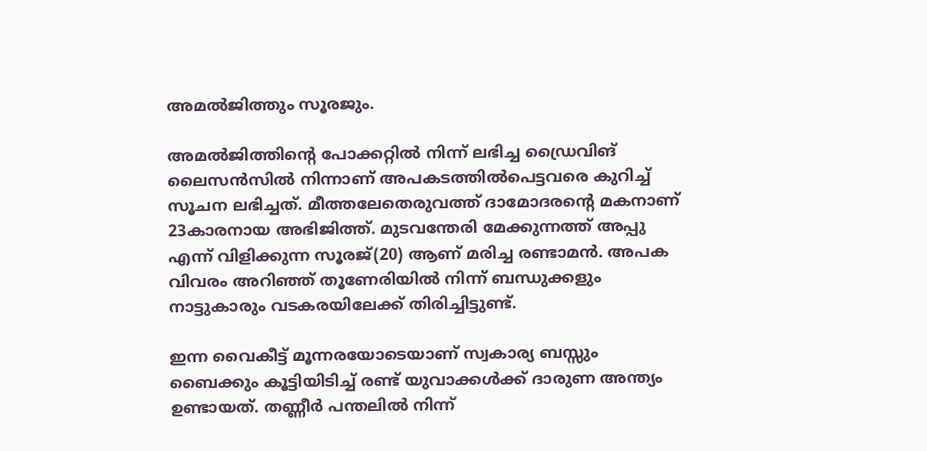അമല്‍ജിത്തും സൂരജും.

അമല്‍ജിത്തിന്റെ പോക്കറ്റില്‍ നിന്ന് ലഭിച്ച ഡ്രൈവിങ് ലൈസന്‍സില്‍ നിന്നാണ് അപകടത്തില്‍പെട്ടവരെ കുറിച്ച് സൂചന ലഭിച്ചത്. മീത്തലേതെരുവത്ത് ദാമോദരന്റെ മകനാണ് 23കാരനായ അഭിജിത്ത്. മുടവന്തേരി മേക്കുന്നത്ത് അപ്പു എന്ന് വിളിക്കുന്ന സൂരജ്(20) ആണ് മരിച്ച രണ്ടാമന്‍. അപക വിവരം അറിഞ്ഞ് തൂണേരിയില്‍ നിന്ന് ബന്ധുക്കളും നാട്ടുകാരും വടകരയിലേക്ക് തിരിച്ചിട്ടുണ്ട്.

ഇന്ന വൈകീട്ട് മൂന്നരയോടെയാണ് സ്വകാര്യ ബസ്സും ബൈക്കും കൂട്ടിയിടിച്ച് രണ്ട് യുവാക്കള്‍ക്ക് ദാരുണ അന്ത്യം ഉണ്ടായത്. തണ്ണീര്‍ പന്തലില്‍ നിന്ന്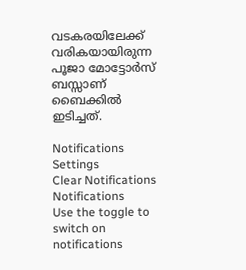വടകരയിലേക്ക് വരികയായിരുന്ന പൂജാ മോട്ടോര്‍സ് ബസ്സാണ് ബൈക്കില്‍ ഇടിച്ചത്.

Notifications
Settings
Clear Notifications
Notifications
Use the toggle to switch on notifications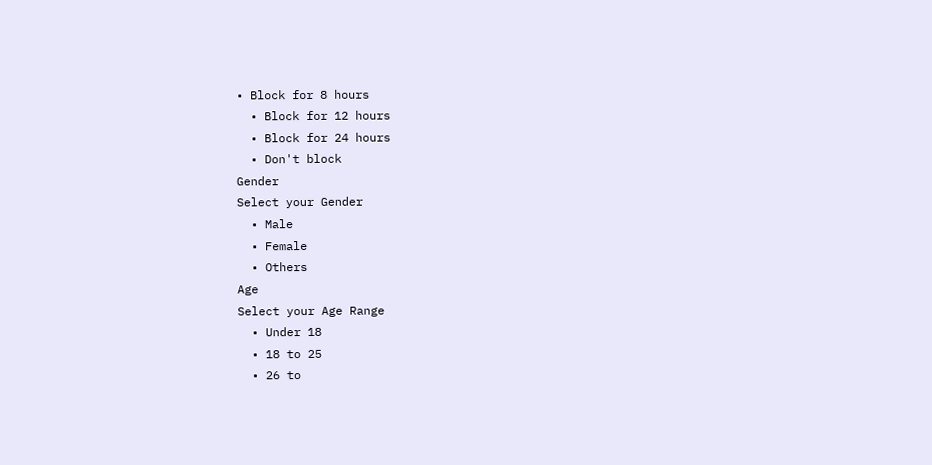• Block for 8 hours
  • Block for 12 hours
  • Block for 24 hours
  • Don't block
Gender
Select your Gender
  • Male
  • Female
  • Others
Age
Select your Age Range
  • Under 18
  • 18 to 25
  • 26 to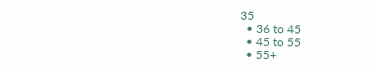35
  • 36 to 45
  • 45 to 55
  • 55+